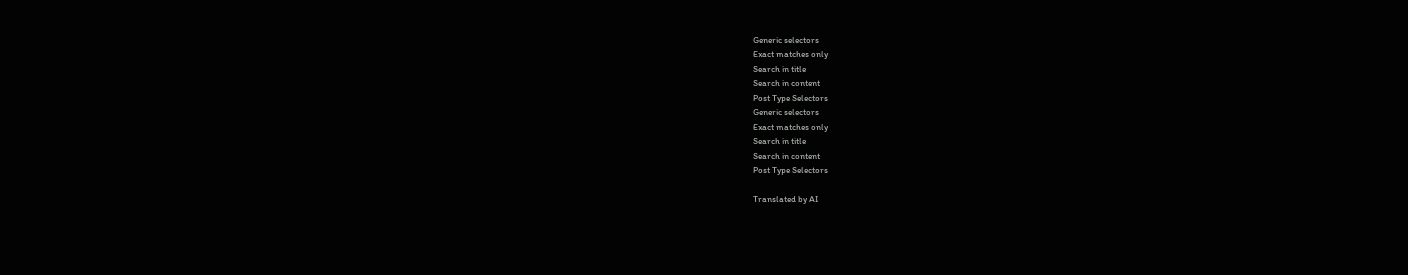Generic selectors
Exact matches only
Search in title
Search in content
Post Type Selectors
Generic selectors
Exact matches only
Search in title
Search in content
Post Type Selectors

Translated by AI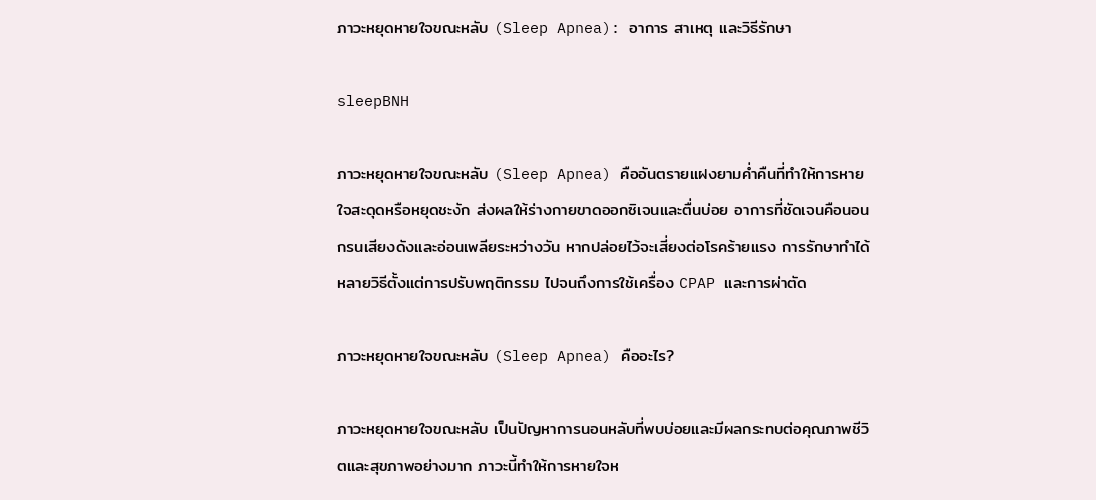ภาวะหยุดหายใจขณะหลับ (Sleep Apnea): อาการ สาเหตุ และวิธีรักษา

sleepBNH

ภาวะหยุดหายใจขณะหลับ (Sleep Apnea) คืออันตรายแฝงยามค่ำคืนที่ทำให้การหายใจสะดุดหรือหยุดชะงัก ส่งผลให้ร่างกายขาดออกซิเจนและตื่นบ่อย อาการที่ชัดเจนคือนอนกรนเสียงดังและอ่อนเพลียระหว่างวัน หากปล่อยไว้จะเสี่ยงต่อโรคร้ายแรง การรักษาทำได้หลายวิธีตั้งแต่การปรับพฤติกรรม ไปจนถึงการใช้เครื่อง CPAP และการผ่าตัด

ภาวะหยุดหายใจขณะหลับ (Sleep Apnea) คืออะไร?

ภาวะหยุดหายใจขณะหลับ เป็นปัญหาการนอนหลับที่พบบ่อยและมีผลกระทบต่อคุณภาพชีวิตและสุขภาพอย่างมาก ภาวะนี้ทำให้การหายใจห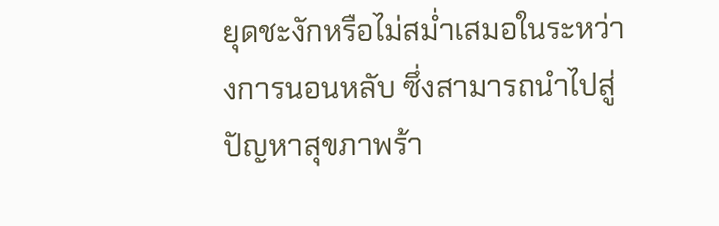ยุดชะงักหรือไม่สม่ำเสมอในระหว่างการนอนหลับ ซึ่งสามารถนำไปสู่ปัญหาสุขภาพร้า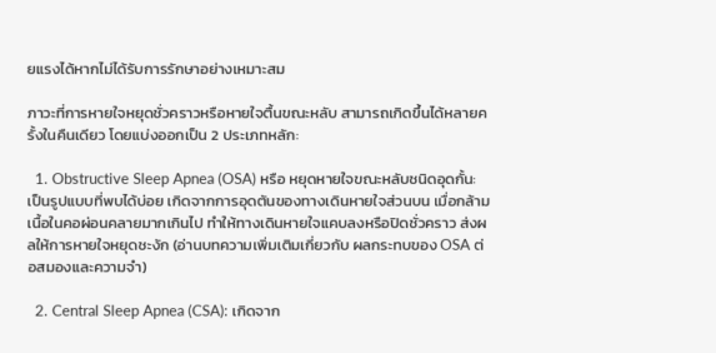ยแรงได้หากไม่ได้รับการรักษาอย่างเหมาะสม

ภาวะที่การหายใจหยุดชั่วคราวหรือหายใจตื้นขณะหลับ สามารถเกิดขึ้นได้หลายครั้งในคืนเดียว โดยแบ่งออกเป็น 2 ประเภทหลัก:

  1. Obstructive Sleep Apnea (OSA) หรือ หยุดหายใจขณะหลับชนิดอุดกั้น: เป็นรูปแบบที่พบได้บ่อย เกิดจากการอุดตันของทางเดินหายใจส่วนบน เมื่อกล้ามเนื้อในคอผ่อนคลายมากเกินไป ทำให้ทางเดินหายใจแคบลงหรือปิดชั่วคราว ส่งผลให้การหายใจหยุดชะงัก (อ่านบทความเพิ่มเติมเกี่ยวกับ ผลกระทบของ OSA ต่อสมองและความจำ)

  2. Central Sleep Apnea (CSA): เกิดจาก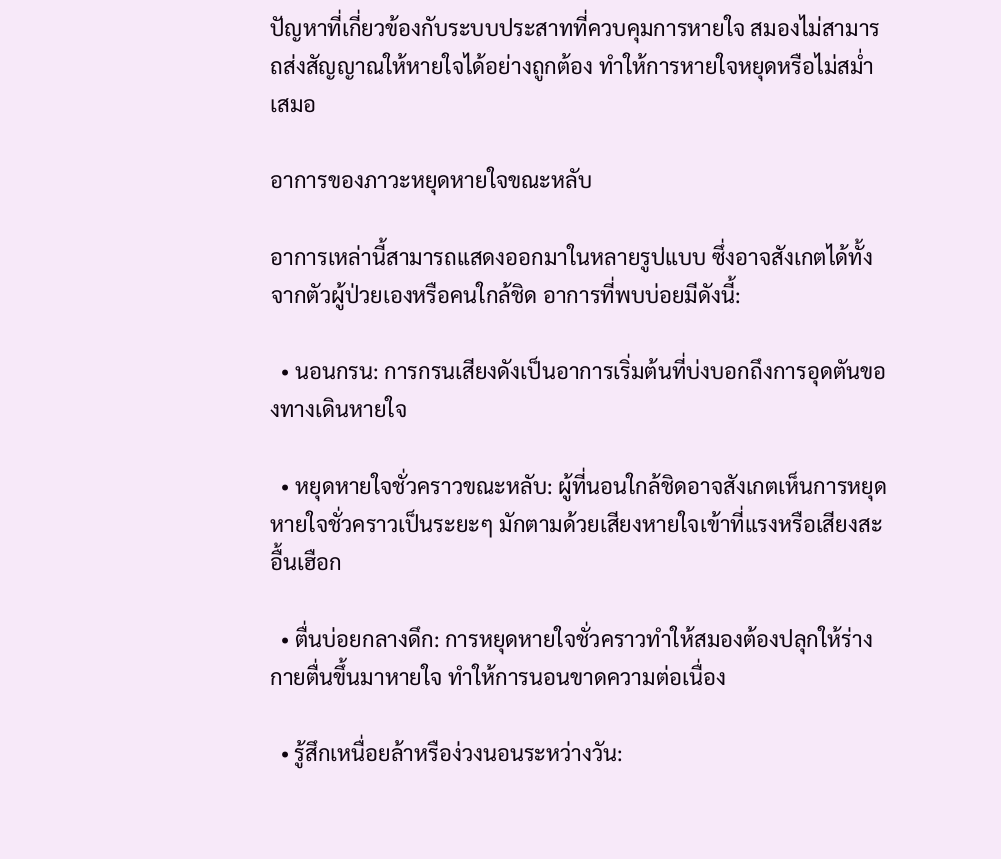ปัญหาที่เกี่ยวข้องกับระบบประสาทที่ควบคุมการหายใจ สมองไม่สามารถส่งสัญญาณให้หายใจได้อย่างถูกต้อง ทำให้การหายใจหยุดหรือไม่สม่ำเสมอ

อาการของภาวะหยุดหายใจขณะหลับ

อาการเหล่านี้สามารถแสดงออกมาในหลายรูปแบบ ซึ่งอาจสังเกตได้ทั้งจากตัวผู้ป่วยเองหรือคนใกล้ชิด อาการที่พบบ่อยมีดังนี้:

  • นอนกรน: การกรนเสียงดังเป็นอาการเริ่มต้นที่บ่งบอกถึงการอุดตันของทางเดินหายใจ

  • หยุดหายใจชั่วคราวขณะหลับ: ผู้ที่นอนใกล้ชิดอาจสังเกตเห็นการหยุดหายใจชั่วคราวเป็นระยะๆ มักตามด้วยเสียงหายใจเข้าที่แรงหรือเสียงสะอื้นเฮือก

  • ตื่นบ่อยกลางดึก: การหยุดหายใจชั่วคราวทำให้สมองต้องปลุกให้ร่างกายตื่นขึ้นมาหายใจ ทำให้การนอนขาดความต่อเนื่อง

  • รู้สึกเหนื่อยล้าหรือง่วงนอนระหว่างวัน: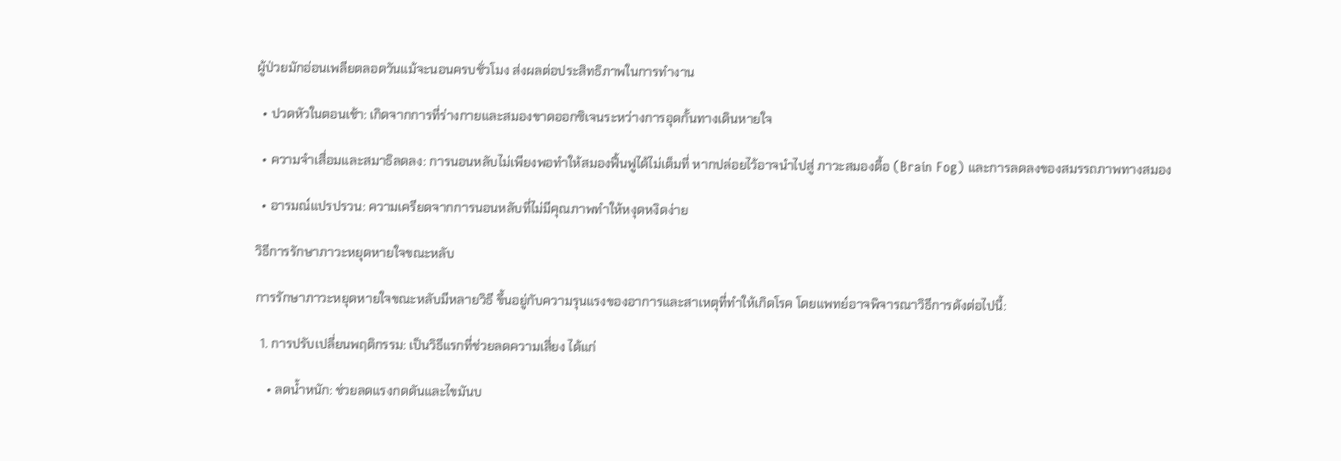ผู้ป่วยมักอ่อนเพลียตลอดวันแม้จะนอนครบชั่วโมง ส่งผลต่อประสิทธิภาพในการทำงาน

  • ปวดหัวในตอนเช้า: เกิดจากการที่ร่างกายและสมองขาดออกซิเจนระหว่างการอุดกั้นทางเดินหายใจ

  • ความจำเสื่อมและสมาธิลดลง: การนอนหลับไม่เพียงพอทำให้สมองฟื้นฟูได้ไม่เต็มที่ หากปล่อยไว้อาจนำไปสู่ ภาวะสมองตื้อ (Brain Fog) และการลดลงของสมรรถภาพทางสมอง

  • อารมณ์แปรปรวน: ความเครียดจากการนอนหลับที่ไม่มีคุณภาพทำให้หงุดหงิดง่าย

วิธีการรักษาภาวะหยุดหายใจขณะหลับ

การรักษาภาวะหยุดหายใจขณะหลับมีหลายวิธี ขึ้นอยู่กับความรุนแรงของอาการและสาเหตุที่ทำให้เกิดโรค โดยแพทย์อาจพิจารณาวิธีการดังต่อไปนี้:

  1. การปรับเปลี่ยนพฤติกรรม: เป็นวิธีแรกที่ช่วยลดความเสี่ยง ได้แก่

    • ลดน้ำหนัก: ช่วยลดแรงกดดันและไขมันบ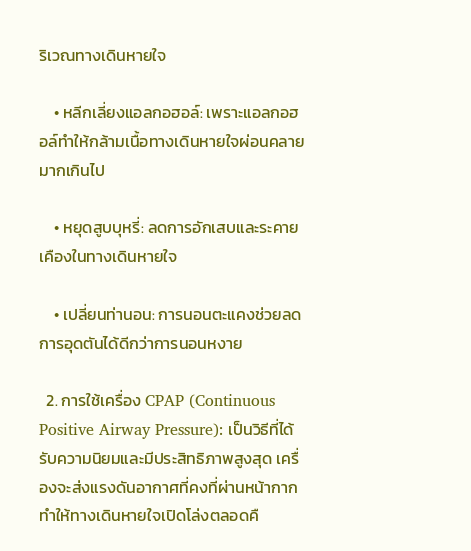ริเวณทางเดินหายใจ

    • หลีกเลี่ยงแอลกอฮอล์: เพราะแอลกอฮอล์ทำให้กล้ามเนื้อทางเดินหายใจผ่อนคลายมากเกินไป

    • หยุดสูบบุหรี่: ลดการอักเสบและระคายเคืองในทางเดินหายใจ

    • เปลี่ยนท่านอน: การนอนตะแคงช่วยลดการอุดตันได้ดีกว่าการนอนหงาย

  2. การใช้เครื่อง CPAP (Continuous Positive Airway Pressure): เป็นวิธีที่ได้รับความนิยมและมีประสิทธิภาพสูงสุด เครื่องจะส่งแรงดันอากาศที่คงที่ผ่านหน้ากาก ทำให้ทางเดินหายใจเปิดโล่งตลอดคื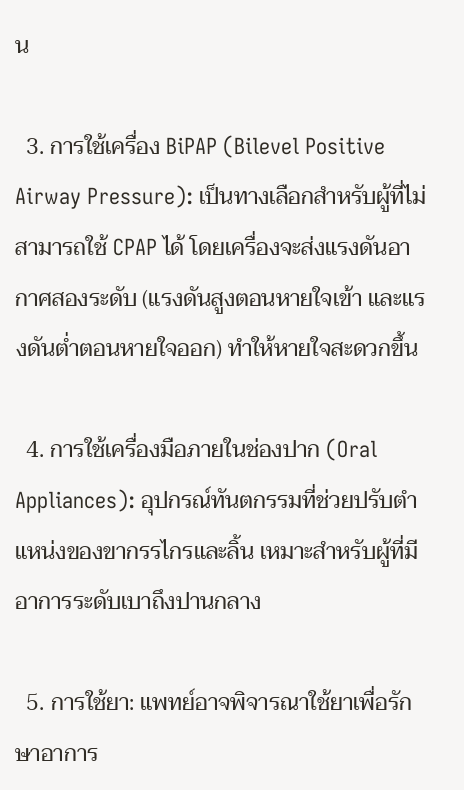น

  3. การใช้เครื่อง BiPAP (Bilevel Positive Airway Pressure): เป็นทางเลือกสำหรับผู้ที่ไม่สามารถใช้ CPAP ได้ โดยเครื่องจะส่งแรงดันอากาศสองระดับ (แรงดันสูงตอนหายใจเข้า และแรงดันต่ำตอนหายใจออก) ทำให้หายใจสะดวกขึ้น

  4. การใช้เครื่องมือภายในช่องปาก (Oral Appliances): อุปกรณ์ทันตกรรมที่ช่วยปรับตำแหน่งของขากรรไกรและลิ้น เหมาะสำหรับผู้ที่มีอาการระดับเบาถึงปานกลาง

  5. การใช้ยา: แพทย์อาจพิจารณาใช้ยาเพื่อรักษาอาการ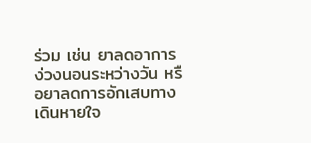ร่วม เช่น ยาลดอาการง่วงนอนระหว่างวัน หรือยาลดการอักเสบทางเดินหายใจ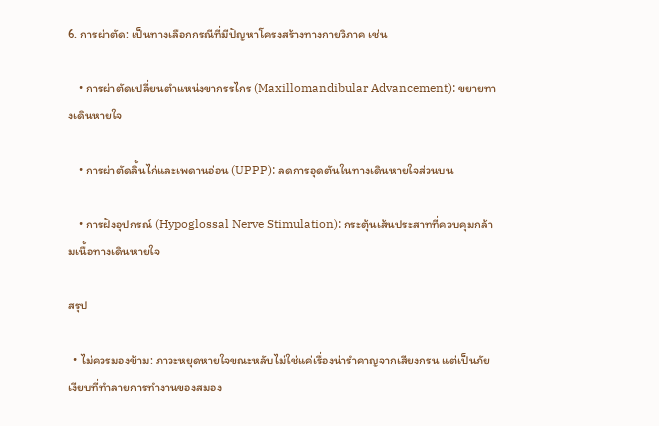6. การผ่าตัด: เป็นทางเลือกกรณีที่มีปัญหาโครงสร้างทางกายวิภาค เช่น

    • การผ่าตัดเปลี่ยนตำแหน่งขากรรไกร (Maxillomandibular Advancement): ขยายทางเดินหายใจ

    • การผ่าตัดลิ้นไก่และเพดานอ่อน (UPPP): ลดการอุดตันในทางเดินหายใจส่วนบน

    • การฝังอุปกรณ์ (Hypoglossal Nerve Stimulation): กระตุ้นเส้นประสาทที่ควบคุมกล้ามเนื้อทางเดินหายใจ

สรุป

  • ไม่ควรมองข้าม: ภาวะหยุดหายใจขณะหลับไม่ใช่แค่เรื่องน่ารำคาญจากเสียงกรน แต่เป็นภัยเงียบที่ทำลายการทำงานของสมอง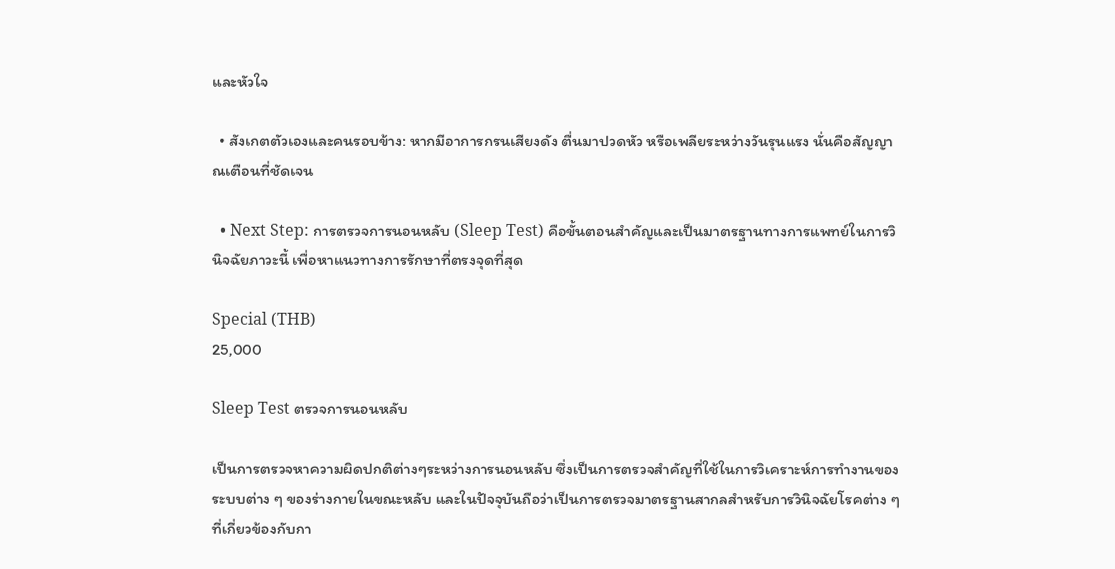และหัวใจ

  • สังเกตตัวเองและคนรอบข้าง: หากมีอาการกรนเสียงดัง ตื่นมาปวดหัว หรือเพลียระหว่างวันรุนแรง นั่นคือสัญญาณเตือนที่ชัดเจน

  • Next Step: การตรวจการนอนหลับ (Sleep Test) คือขั้นตอนสำคัญและเป็นมาตรฐานทางการแพทย์ในการวินิจฉัยภาวะนี้ เพื่อหาแนวทางการรักษาที่ตรงจุดที่สุด

Special (THB)
25,000

Sleep Test ตรวจการนอนหลับ

เป็นการตรวจหาความผิดปกติต่างๆระหว่างการนอนหลับ ซึ่งเป็นการตรวจสำคัญที่ใช้ในการวิเคราะห์การทำงานของระบบต่าง ๆ ของร่างกายในขณะหลับ และในปัจจุบันถือว่าเป็นการตรวจมาตรฐานสากลสำหรับการวินิจฉัยโรคต่าง ๆ ที่เกี่ยวข้องกับกา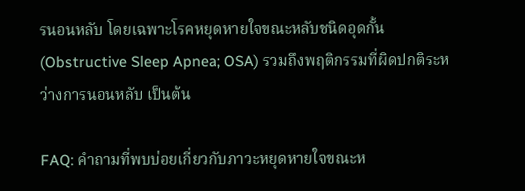รนอนหลับ โดยเฉพาะโรคหยุดหายใจขณะหลับชนิดอุดกั้น (Obstructive Sleep Apnea; OSA) รวมถึงพฤติกรรมที่ผิดปกติระหว่างการนอนหลับ เป็นต้น

FAQ: คำถามที่พบบ่อยเกี่ยวกับภาวะหยุดหายใจขณะห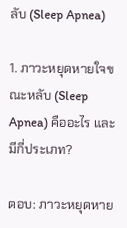ลับ (Sleep Apnea)

1. ภาวะหยุดหายใจขณะหลับ (Sleep Apnea) คืออะไร และมีกี่ประเภท?

ตอบ: ภาวะหยุดหาย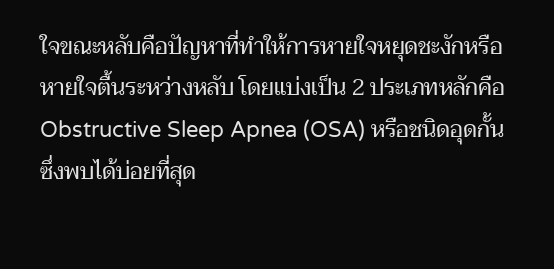ใจขณะหลับคือปัญหาที่ทำให้การหายใจหยุดชะงักหรือหายใจตื้นระหว่างหลับ โดยแบ่งเป็น 2 ประเภทหลักคือ Obstructive Sleep Apnea (OSA) หรือชนิดอุดกั้น ซึ่งพบได้บ่อยที่สุด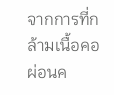จากการที่กล้ามเนื้อคอผ่อนค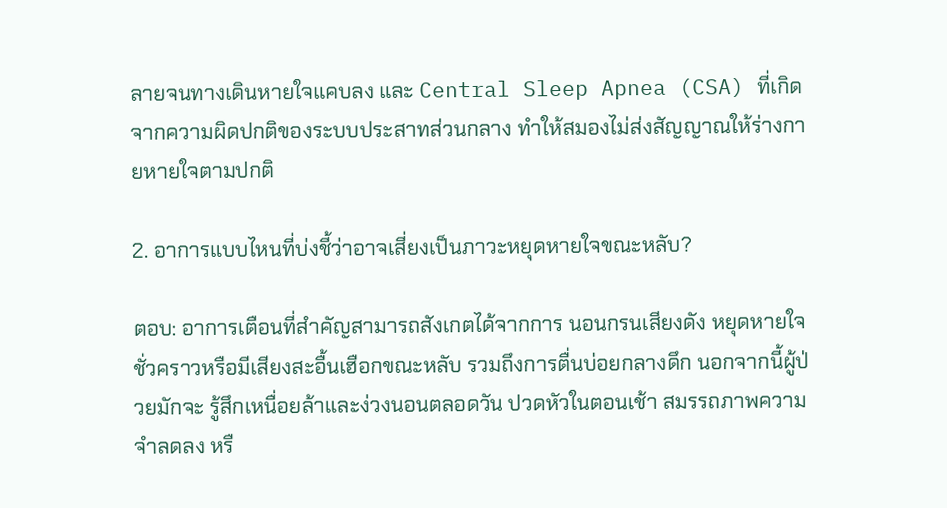ลายจนทางเดินหายใจแคบลง และ Central Sleep Apnea (CSA) ที่เกิดจากความผิดปกติของระบบประสาทส่วนกลาง ทำให้สมองไม่ส่งสัญญาณให้ร่างกายหายใจตามปกติ

2. อาการแบบไหนที่บ่งชี้ว่าอาจเสี่ยงเป็นภาวะหยุดหายใจขณะหลับ?

ตอบ: อาการเตือนที่สำคัญสามารถสังเกตได้จากการ นอนกรนเสียงดัง หยุดหายใจชั่วคราวหรือมีเสียงสะอื้นเฮือกขณะหลับ รวมถึงการตื่นบ่อยกลางดึก นอกจากนี้ผู้ป่วยมักจะ รู้สึกเหนื่อยล้าและง่วงนอนตลอดวัน ปวดหัวในตอนเช้า สมรรถภาพความจำลดลง หรื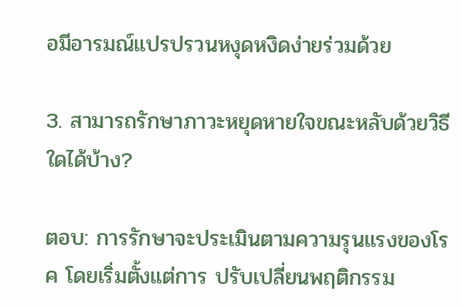อมีอารมณ์แปรปรวนหงุดหงิดง่ายร่วมด้วย

3. สามารถรักษาภาวะหยุดหายใจขณะหลับด้วยวิธีใดได้บ้าง?

ตอบ: การรักษาจะประเมินตามความรุนแรงของโรค โดยเริ่มตั้งแต่การ ปรับเปลี่ยนพฤติกรรม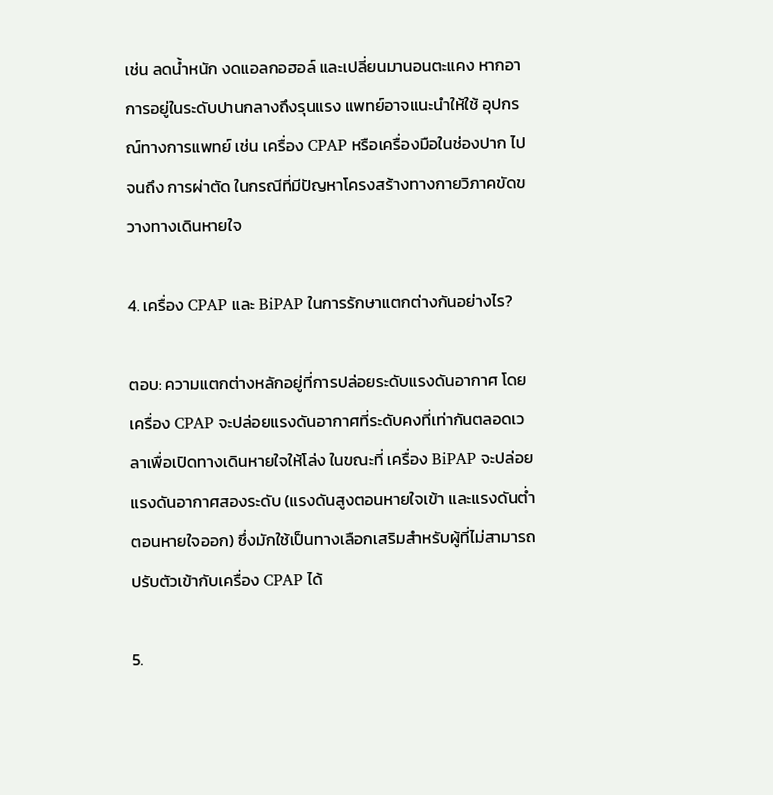เช่น ลดน้ำหนัก งดแอลกอฮอล์ และเปลี่ยนมานอนตะแคง หากอาการอยู่ในระดับปานกลางถึงรุนแรง แพทย์อาจแนะนำให้ใช้ อุปกรณ์ทางการแพทย์ เช่น เครื่อง CPAP หรือเครื่องมือในช่องปาก ไปจนถึง การผ่าตัด ในกรณีที่มีปัญหาโครงสร้างทางกายวิภาคขัดขวางทางเดินหายใจ

4. เครื่อง CPAP และ BiPAP ในการรักษาแตกต่างกันอย่างไร?

ตอบ: ความแตกต่างหลักอยู่ที่การปล่อยระดับแรงดันอากาศ โดย เครื่อง CPAP จะปล่อยแรงดันอากาศที่ระดับคงที่เท่ากันตลอดเวลาเพื่อเปิดทางเดินหายใจให้โล่ง ในขณะที่ เครื่อง BiPAP จะปล่อยแรงดันอากาศสองระดับ (แรงดันสูงตอนหายใจเข้า และแรงดันต่ำตอนหายใจออก) ซึ่งมักใช้เป็นทางเลือกเสริมสำหรับผู้ที่ไม่สามารถปรับตัวเข้ากับเครื่อง CPAP ได้

5.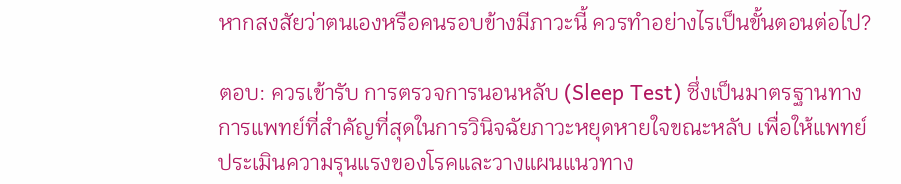หากสงสัยว่าตนเองหรือคนรอบข้างมีภาวะนี้ ควรทำอย่างไรเป็นขั้นตอนต่อไป?

ตอบ: ควรเข้ารับ การตรวจการนอนหลับ (Sleep Test) ซึ่งเป็นมาตรฐานทางการแพทย์ที่สำคัญที่สุดในการวินิจฉัยภาวะหยุดหายใจขณะหลับ เพื่อให้แพทย์ประเมินความรุนแรงของโรคและวางแผนแนวทาง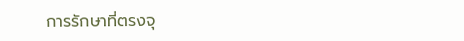การรักษาที่ตรงจุ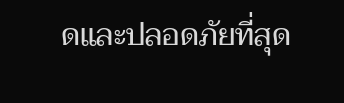ดและปลอดภัยที่สุด